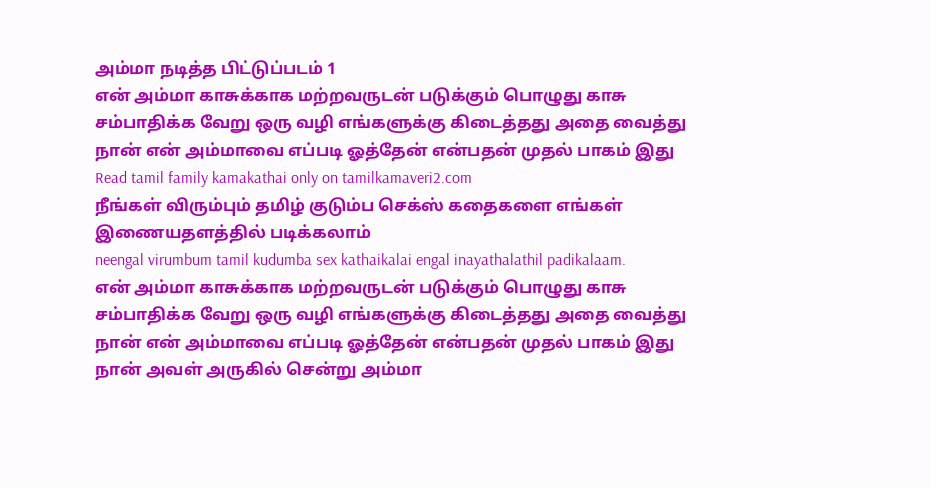அம்மா நடித்த பிட்டுப்படம் 1
என் அம்மா காசுக்காக மற்றவருடன் படுக்கும் பொழுது காசு சம்பாதிக்க வேறு ஒரு வழி எங்களுக்கு கிடைத்தது அதை வைத்து நான் என் அம்மாவை எப்படி ஓத்தேன் என்பதன் முதல் பாகம் இது
Read tamil family kamakathai only on tamilkamaveri2.com
நீங்கள் விரும்பும் தமிழ் குடும்ப செக்ஸ் கதைகளை எங்கள் இணையதளத்தில் படிக்கலாம்
neengal virumbum tamil kudumba sex kathaikalai engal inayathalathil padikalaam.
என் அம்மா காசுக்காக மற்றவருடன் படுக்கும் பொழுது காசு சம்பாதிக்க வேறு ஒரு வழி எங்களுக்கு கிடைத்தது அதை வைத்து நான் என் அம்மாவை எப்படி ஓத்தேன் என்பதன் முதல் பாகம் இது
நான் அவள் அருகில் சென்று அம்மா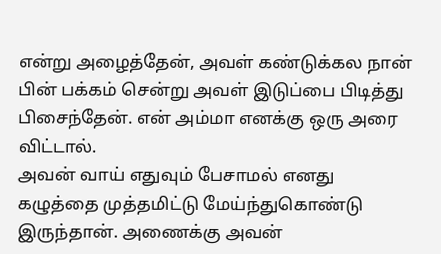என்று அழைத்தேன், அவள் கண்டுக்கல நான் பின் பக்கம் சென்று அவள் இடுப்பை பிடித்து பிசைந்தேன். என் அம்மா எனக்கு ஒரு அரை விட்டால்.
அவன் வாய் எதுவும் பேசாமல் எனது கழுத்தை முத்தமிட்டு மேய்ந்துகொண்டு இருந்தான். அணைக்கு அவன்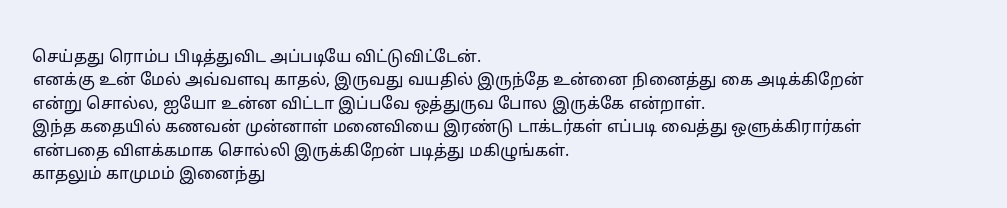செய்தது ரொம்ப பிடித்துவிட அப்படியே விட்டுவிட்டேன்.
எனக்கு உன் மேல் அவ்வளவு காதல், இருவது வயதில் இருந்தே உன்னை நினைத்து கை அடிக்கிறேன் என்று சொல்ல, ஐயோ உன்ன விட்டா இப்பவே ஒத்துருவ போல இருக்கே என்றாள்.
இந்த கதையில் கணவன் முன்னாள் மனைவியை இரண்டு டாக்டர்கள் எப்படி வைத்து ஒளுக்கிரார்கள் என்பதை விளக்கமாக சொல்லி இருக்கிறேன் படித்து மகிழுங்கள்.
காதலும் காமுமம் இனைந்து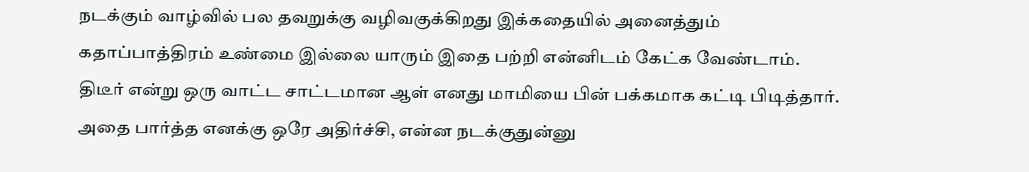நடக்கும் வாழ்வில் பல தவறுக்கு வழிவகுக்கிறது இக்கதையில் அனைத்தும் கதாப்பாத்திரம் உண்மை இல்லை யாரும் இதை பற்றி என்னிடம் கேட்க வேண்டாம்.
திடீர் என்று ஒரு வாட்ட சாட்டமான ஆள் எனது மாமியை பின் பக்கமாக கட்டி பிடித்தார். அதை பார்த்த எனக்கு ஒரே அதிர்ச்சி, என்ன நடக்குதுன்னு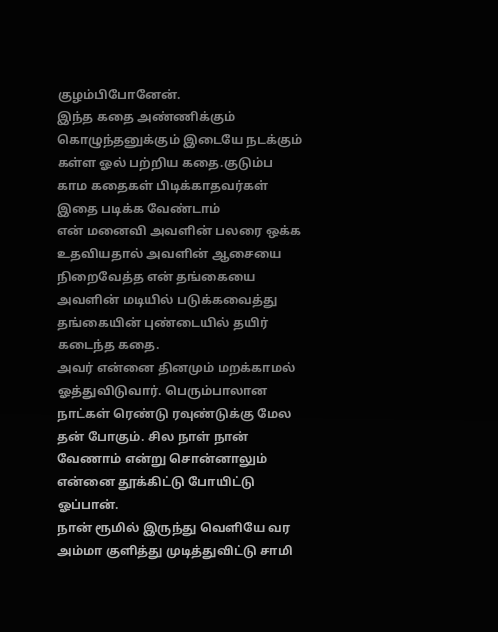குழம்பிபோனேன்.
இந்த கதை அண்ணிக்கும் கொழுந்தனுக்கும் இடையே நடக்கும் கள்ள ஓல் பற்றிய கதை.குடும்ப காம கதைகள் பிடிக்காதவர்கள் இதை படிக்க வேண்டாம்
என் மனைவி அவளின் பலரை ஒக்க உதவியதால் அவளின் ஆசையை நிறைவேத்த என் தங்கையை அவளின் மடியில் படுக்கவைத்து தங்கையின் புண்டையில் தயிர் கடைந்த கதை.
அவர் என்னை தினமும் மறக்காமல் ஓத்துவிடுவார். பெரும்பாலான நாட்கள் ரெண்டு ரவுண்டுக்கு மேல தன் போகும். சில நாள் நான் வேணாம் என்று சொன்னாலும் என்னை தூக்கிட்டு போயிட்டு ஓப்பான்.
நான் ரூமில் இருந்து வெளியே வர அம்மா குளித்து முடித்துவிட்டு சாமி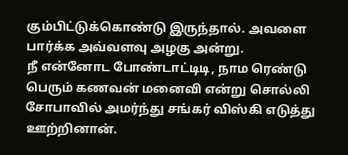கும்பிட்டுக்கொண்டு இருந்தால். அவளை பார்க்க அவ்வளவு அழகு அன்று.
நீ என்னோட போண்டாட்டிடி, நாம ரெண்டு பெரும் கணவன் மனைவி என்று சொல்லி சோபாவில் அமர்ந்து சங்கர் விஸ்கி எடுத்து ஊற்றினான்.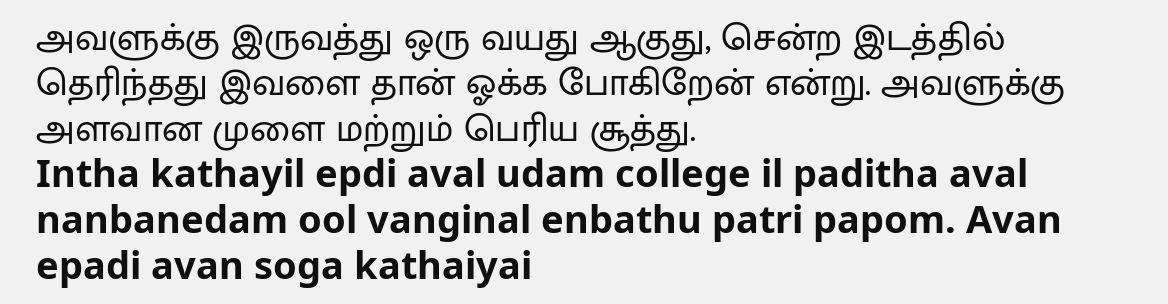அவளுக்கு இருவத்து ஒரு வயது ஆகுது, சென்ற இடத்தில் தெரிந்தது இவளை தான் ஓக்க போகிறேன் என்று. அவளுக்கு அளவான முளை மற்றும் பெரிய சூத்து.
Intha kathayil epdi aval udam college il paditha aval nanbanedam ool vanginal enbathu patri papom. Avan epadi avan soga kathaiyai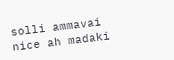solli ammavai nice ah madaki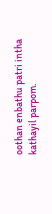oothan enbathu patri intha kathayil parpom.